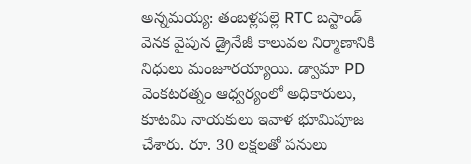అన్నమయ్య: తంబళ్లపల్లె RTC బస్టాండ్ వెనక వైపున డ్రైనేజీ కాలువల నిర్మాణానికి నిధులు మంజూరయ్యాయి. డ్వామా PD వెంకటరత్నం ఆధ్వర్యంలో అధికారులు, కూటమి నాయకులు ఇవాళ భూమిపూజ చేశారు. రూ. 30 లక్షలతో పనులు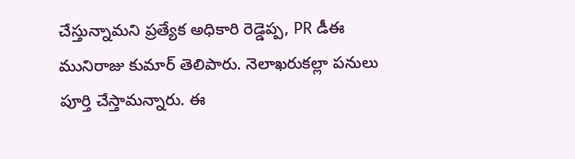చేస్తున్నామని ప్రత్యేక అధికారి రెడ్డెప్ప, PR డీఈ మునిరాజు కుమార్ తెలిపారు. నెలాఖరుకల్లా పనులు పూర్తి చేస్తామన్నారు. ఈ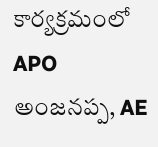కార్యక్రమంలో APO అంజనప్ప, AE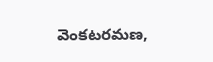వెంకటరమణ,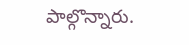పాల్గొన్నారు.